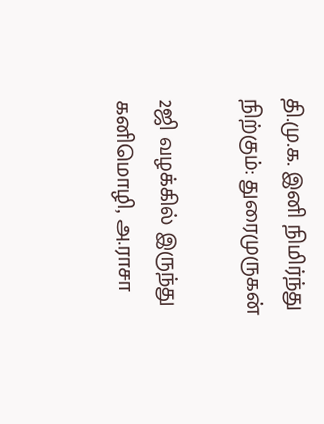தி.மு.க. இனி நிமிர்ந்து நிற்கும்: துரைமுருகன்

2ஜி வழக்கில் இருந்து கனிமொழி, அ.ராசா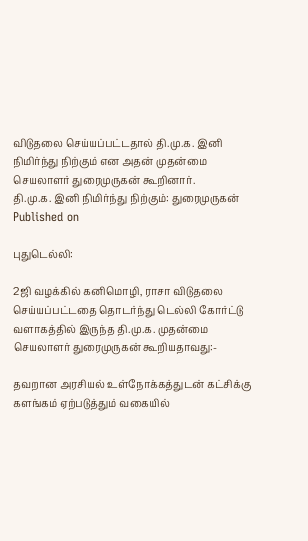விடுதலை செய்யப்பட்டதால் தி.மு.க. இனி நிமிர்ந்து நிற்கும் என அதன் முதன்மை செயலாளர் துரைமுருகன் கூறினார்.
தி.மு.க. இனி நிமிர்ந்து நிற்கும்: துரைமுருகன்
Published on

புதுடெல்லி:

2ஜி வழக்கில் கனிமொழி, ராசா விடுதலை செய்யப்பட்டதை தொடர்ந்து டெல்லி கோர்ட்டு வளாகத்தில் இருந்த தி.மு.க. முதன்மை செயலாளர் துரைமுருகன் கூறியதாவது:-

தவறான அரசியல் உள்நோக்கத்துடன் கட்சிக்கு களங்கம் ஏற்படுத்தும் வகையில்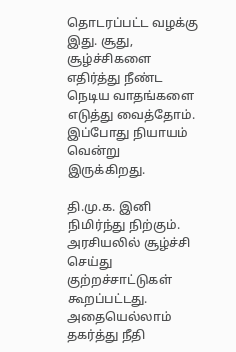தொடரப்பட்ட வழக்கு இது. சூது, சூழ்ச்சிகளை எதிர்த்து நீண்ட நெடிய வாதங்களை எடுத்து வைத்தோம். இப்போது நியாயம் வென்று இருக்கிறது.

தி.மு.க. இனி நிமிர்ந்து நிற்கும். அரசியலில் சூழ்ச்சி செய்து குற்றச்சாட்டுகள் கூறப்பட்டது. அதையெல்லாம் தகர்த்து நீதி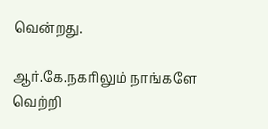வென்றது.

ஆர்.கே.நகரிலும் நாங்களே வெற்றி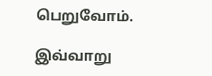பெறுவோம்.

இவ்வாறு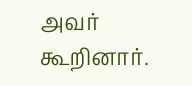அவர் கூறினார்.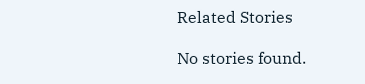Related Stories

No stories found.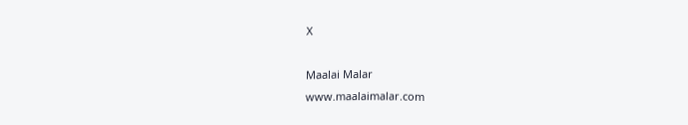X

Maalai Malar
www.maalaimalar.com